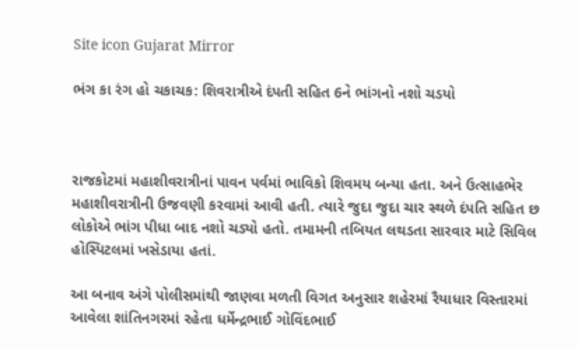Site icon Gujarat Mirror

ભંગ કા રંગ હો ચકાચક: શિવરાત્રીએ દંપતી સહિત 6ને ભાંગનો નશો ચડયો



રાજકોટમાં મહાશીવરાત્રીનાં પાવન પર્વમાં ભાવિકો શિવમય બન્યા હતા. અને ઉત્સાહભેર મહાશીવરાત્રીની ઉજવણી કરવામાં આવી હતી. ત્યારે જુદા જુદા ચાર સ્થળે દંપતિ સહિત છ લોકોએ ભાંગ પીધા બાદ નશો ચડ્યો હતો. તમામની તબિયત લથડતા સારવાર માટે સિવિલ હોસ્પિટલમાં ખસેડાયા હતાં.

આ બનાવ અંગે પોલીસમાંથી જાણવા મળતી વિગત અનુસાર શહેરમાં રૈયાધાર વિસ્તારમાં આવેલા શાંતિનગરમાં રહેતા ધર્મેન્દ્રભાઈ ગોવિંદભાઈ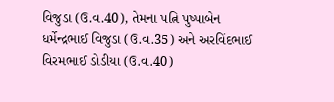વિજુડા (ઉ.વ.40), તેમના પત્નિ પુષ્પાબેન ધર્મેન્દ્રભાઈ વિજુડા (ઉ.વ.35) અને અરવિંદભાઈ વિરમભાઈ ડોડીયા (ઉ.વ.40)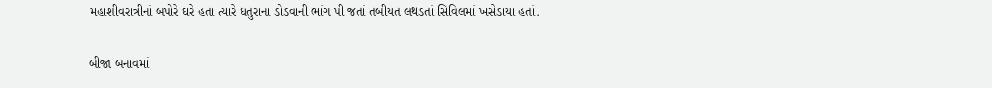મહાશીવરાત્રીનાં બપોરે ઘરે હતા ત્યારે ધતુરાના ડોડવાની ભાંગ પી જતાં તબીયત લથડતાં સિવિલમાં ખસેડાયા હતાં.

બીજા બનાવમાં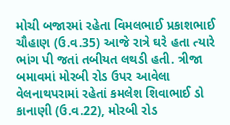મોચી બજારમાં રહેતા વિમલભાઈ પ્રકાશભાઈ ચૌહાણ (ઉ.વ.35) આજે રાત્રે ઘરે હતા ત્યારે ભાંગ પી જતાં તબીયત લથડી હતી. ત્રીજા બમાવમાં મોરબી રોડ ઉપર આવેલા વેલનાથપરામાં રહેતાં કમલેશ શિવાભાઈ ડો કાનાણી (ઉ.વ.22), મોરબી રોડ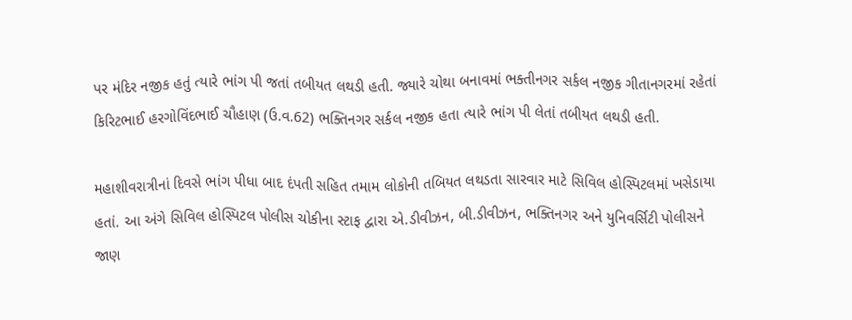પર મંદિર નજીક હતું ત્યારે ભાંગ પી જતાં તબીયત લથડી હતી. જ્યારે ચોથા બનાવમાં ભક્તીનગર સર્કલ નજીક ગીતાનગરમાં રહેતાં કિરિટભાઈ હરગોવિંદભાઈ ચૌહાણ (ઉ.વ.62) ભક્તિનગર સર્કલ નજીક હતા ત્યારે ભાંગ પી લેતાં તબીયત લથડી હતી.

મહાશીવરાત્રીનાં દિવસે ભાંગ પીધા બાદ દંપતી સહિત તમામ લોકોની તબિયત લથડતા સારવાર માટે સિવિલ હોસ્પિટલમાં ખસેડાયા હતાં. આ અંગે સિવિલ હોસ્પિટલ પોલીસ ચોકીના સ્ટાફ દ્વારા એ.ડીવીઝન, બી.ડીવીઝન, ભક્તિનગર અને યુનિવર્સિટી પોલીસને જાણ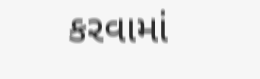કરવામાં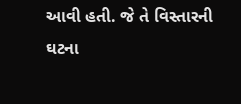આવી હતી. જે તે વિસ્તારની ઘટના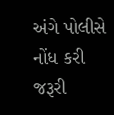અંગે પોલીસે નોંધ કરી જરૂરી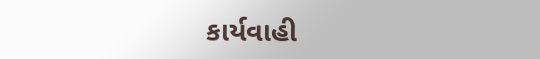કાર્યવાહી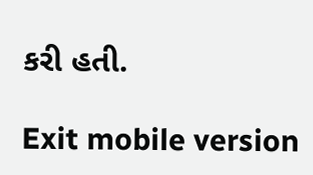કરી હતી.

Exit mobile version